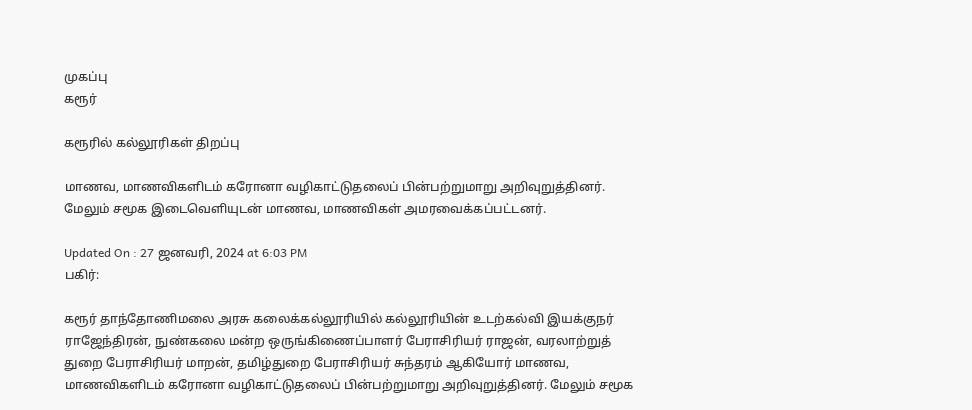முகப்பு
கரூர்

கரூரில் கல்லூரிகள் திறப்பு

மாணவ, மாணவிகளிடம் கரோனா வழிகாட்டுதலைப் பின்பற்றுமாறு அறிவுறுத்தினர். மேலும் சமூக இடைவெளியுடன் மாணவ, மாணவிகள் அமரவைக்கப்பட்டனர்.

Updated On : 27 ஜனவரி, 2024 at 6:03 PM
பகிர்:

கரூர் தாந்தோணிமலை அரசு கலைக்கல்லூரியில் கல்லூரியின் உடற்கல்வி இயக்குநர் ராஜேந்திரன், நுண்கலை மன்ற ஒருங்கிணைப்பாளர் பேராசிரியர் ராஜன், வரலாற்றுத் துறை பேராசிரியர் மாறன், தமிழ்துறை பேராசிரியர் சுந்தரம் ஆகியோர் மாணவ, மாணவிகளிடம் கரோனா வழிகாட்டுதலைப் பின்பற்றுமாறு அறிவுறுத்தினர். மேலும் சமூக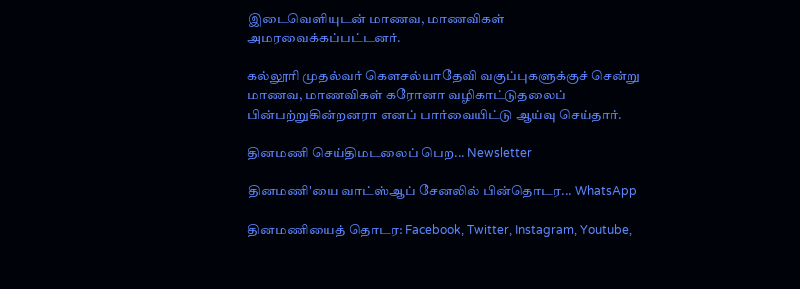இடைவெளியுடன் மாணவ, மாணவிகள் அமரவைக்கப்பட்டனர்.

கல்லூரி முதல்வர் கெளசல்யாதேவி வகுப்புகளுக்குச் சென்று மாணவ, மாணவிகள் கரோனா வழிகாட்டுதலைப் பின்பற்றுகின்றனரா எனப் பார்வையிட்டு ஆய்வு செய்தார்.

தினமணி செய்திமடலைப் பெற... Newsletter

தினமணி'யை வாட்ஸ்ஆப் சேனலில் பின்தொடர... WhatsApp

தினமணியைத் தொடர: Facebook, Twitter, Instagram, Youtube,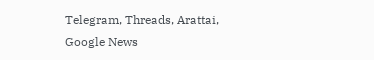Telegram, Threads, Arattai, Google News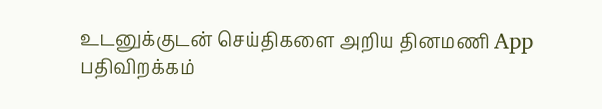உடனுக்குடன் செய்திகளை அறிய தினமணி App பதிவிறக்கம்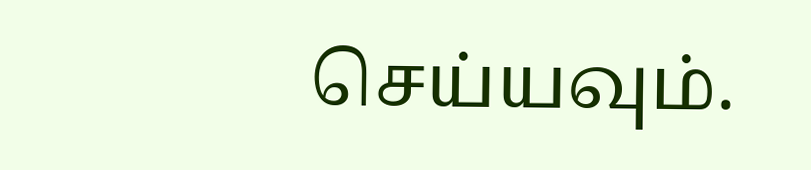செய்யவும்.